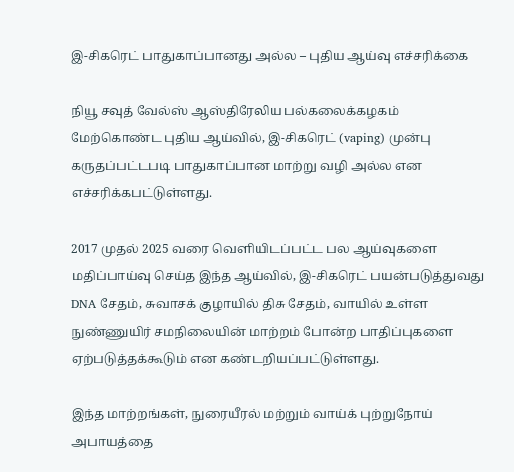இ-சிகரெட் பாதுகாப்பானது அல்ல – புதிய ஆய்வு எச்சரிக்கை

நியூ சவுத் வேல்ஸ் ஆஸ்திரேலிய பல்கலைக்கழகம் மேற்கொண்ட புதிய ஆய்வில், இ-சிகரெட் (vaping) முன்பு கருதப்பட்டபடி பாதுகாப்பான மாற்று வழி அல்ல என எச்சரிக்கபட்டுள்ளது.

2017 முதல் 2025 வரை வெளியிடப்பட்ட பல ஆய்வுகளை மதிப்பாய்வு செய்த இந்த ஆய்வில், இ-சிகரெட் பயன்படுத்துவது DNA சேதம், சுவாசக் குழாயில் திசு சேதம், வாயில் உள்ள நுண்ணுயிர் சமநிலையின் மாற்றம் போன்ற பாதிப்புகளை ஏற்படுத்தக்கூடும் என கண்டறியப்பட்டுள்ளது.

இந்த மாற்றங்கள், நுரையீரல் மற்றும் வாய்க் புற்றுநோய் அபாயத்தை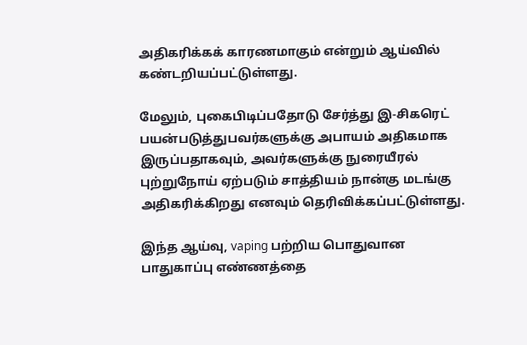அதிகரிக்கக் காரணமாகும் என்றும் ஆய்வில் கண்டறியப்பட்டுள்ளது.

மேலும், புகைபிடிப்பதோடு சேர்த்து இ-சிகரெட் பயன்படுத்துபவர்களுக்கு அபாயம் அதிகமாக இருப்பதாகவும், அவர்களுக்கு நுரையீரல் புற்றுநோய் ஏற்படும் சாத்தியம் நான்கு மடங்கு அதிகரிக்கிறது எனவும் தெரிவிக்கப்பட்டுள்ளது.

இந்த ஆய்வு, vaping பற்றிய பொதுவான பாதுகாப்பு எண்ணத்தை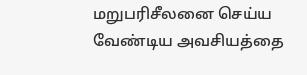மறுபரிசீலனை செய்ய வேண்டிய அவசியத்தை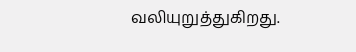வலியுறுத்துகிறது.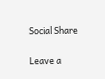Social Share

Leave a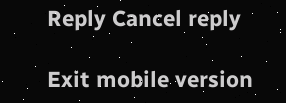Reply Cancel reply

Exit mobile version